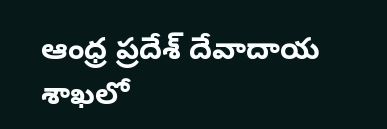ఆంధ్ర ప్రదేశ్ దేవాదాయ శాఖలో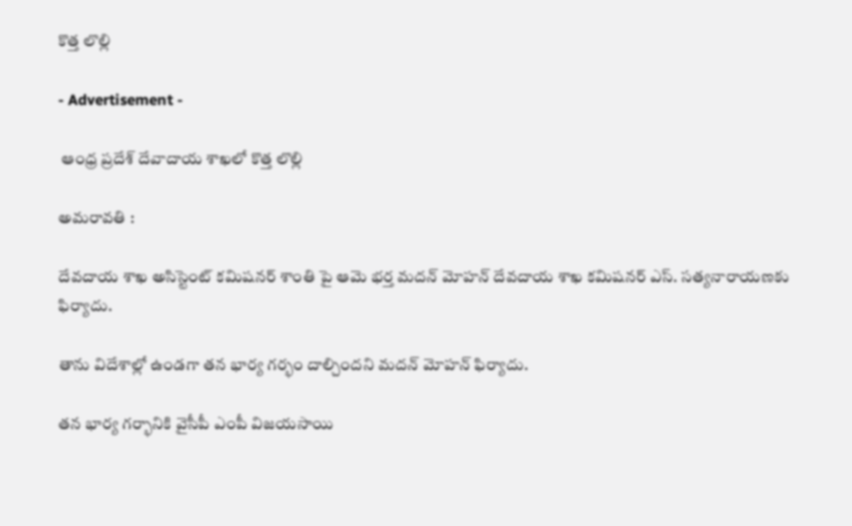కొత్త లొల్లి

- Advertisement -

 ఆంధ్ర ప్రదేశ్ దేవాదాయ శాఖలో కొత్త లొల్లి

అమరావతి :

దేవదాయ శాఖ అసిస్టెంట్ కమిషనర్ శాంతి పై ఆమె భర్త మదన్ మోహన్ దేవదాయ శాఖ కమిషనర్ ఎస్. సత్యనారాయణకు ఫిర్యాదు.

తాను విదేశాల్లో ఉండగా తన భార్య గర్భం దాల్చిందని మదన్ మోహన్ ఫిర్యాదు.

తన భార్య గర్భానికి వైసీపీ ఎంపీ విజయసాయి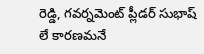రెడ్డి, గవర్నమెంట్ ప్లీడర్ సుభాష్ లే కారణమనే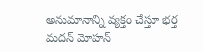అనుమానాన్ని వ్యక్తం చేస్తూ భర్త మదన్ మోహన్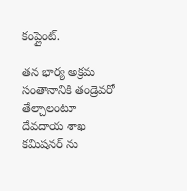కంప్లైంట్.

తన భార్య అక్రమ సంతానానికి తండ్రెవరో తేల్చాలంటూ దేవదాయ శాఖ కమిషనర్ ను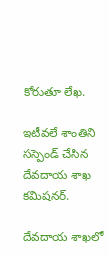కోరుతూ లేఖ.

ఇటీవలే శాంతిని సస్పెండ్ చేసిన దేవదాయ శాఖ కమిషనర్.

దేవదాయ శాఖలో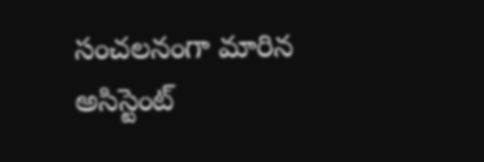సంచలనంగా మారిన అసిస్టెంట్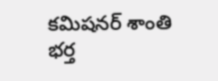కమిషనర్ శాంతి భర్త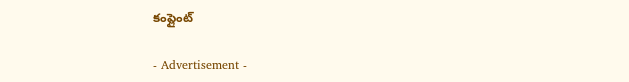కంప్లైంట్

- Advertisement -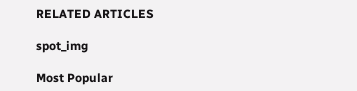RELATED ARTICLES

spot_img

Most Popular